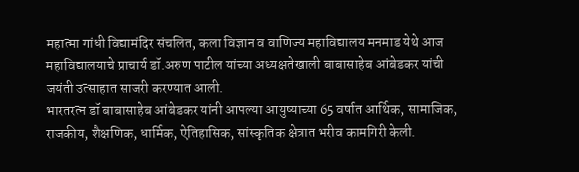महात्मा गांधी विद्यामंदिर संचलित, कला विज्ञान व वाणिज्य महाविद्यालय मनमाड येथे आज महाविद्यालयाचे प्राचार्य डॉ.अरुण पाटील यांच्या अध्यक्षतेखाली बाबासाहेब आंबेडकर यांची जयंती उत्साहात साजरी करण्यात आली.
भारतरत्न डॉ बाबासाहेब आंबेडकर यांनी आपल्या आयुष्याच्या 65 वर्षात आर्थिक, सामाजिक, राजकीय, शैक्षणिक, धार्मिक, ऐतिहासिक, सांस्कृतिक क्षेत्रात भरीव कामगिरी केली.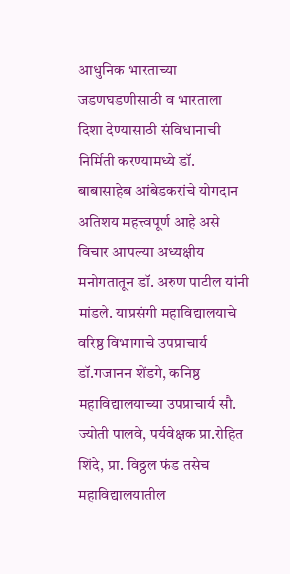आधुनिक भारताच्या जडणघडणीसाठी व भारताला दिशा देण्यासाठी संविधानाची निर्मिती करण्यामध्ये डॉ. बाबासाहेब आंबेडकरांचे योगदान अतिशय महत्त्वपूर्ण आहे असे विचार आपल्या अध्यक्षीय मनोगतातून डॉ. अरुण पाटील यांनी मांडले. याप्रसंगी महाविद्यालयाचे वरिष्ठ विभागाचे उपप्राचार्य डॉ.गजानन शेंडगे, कनिष्ठ महाविद्यालयाच्या उपप्राचार्य सौ. ज्योती पालवे, पर्यवेक्षक प्रा.रोहित शिंदे, प्रा. विठ्ठल फंड तसेच महाविद्यालयातील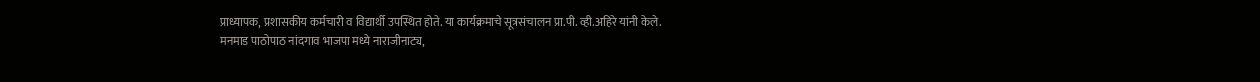प्राध्यापक, प्रशासकीय कर्मचारी व विद्यार्थी उपस्थित होते. या कार्यक्रमाचे सूत्रसंचालन प्रा.पी. व्ही.अहिरे यांनी केले.
मनमाड पाठोपाठ नांदगाव भाजपा मध्ये नाराजीनाट्य,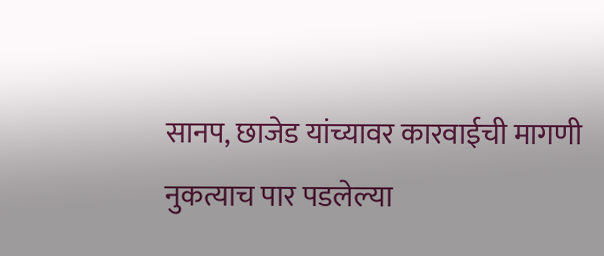सानप, छाजेड यांच्यावर कारवाईची मागणी
नुकत्याच पार पडलेल्या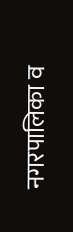नगरपालिका व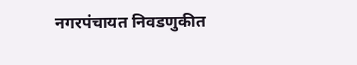नगरपंचायत निवडणुकीत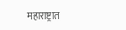महाराष्ट्रात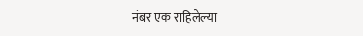नंबर एक राहिलेल्या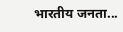भारतीय जनता...